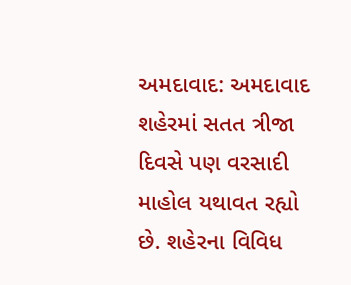અમદાવાદ: અમદાવાદ શહેરમાં સતત ત્રીજા દિવસે પણ વરસાદી માહોલ યથાવત રહ્યો છે. શહેરના વિવિધ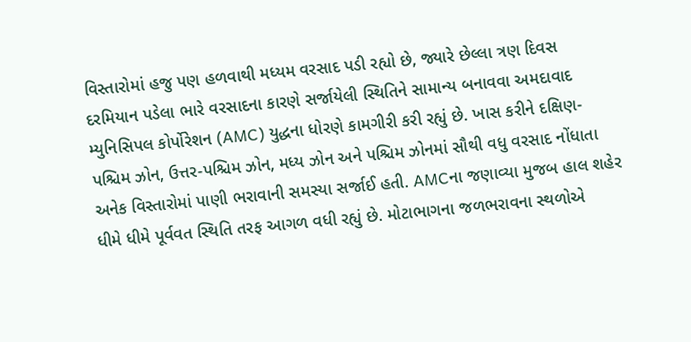વિસ્તારોમાં હજુ પણ હળવાથી મધ્યમ વરસાદ પડી રહ્યો છે, જ્યારે છેલ્લા ત્રણ દિવસ દરમિયાન પડેલા ભારે વરસાદના કારણે સર્જાયેલી સ્થિતિને સામાન્ય બનાવવા અમદાવાદ મ્યુનિસિપલ કોર્પોરેશન (AMC) યુદ્ધના ધોરણે કામગીરી કરી રહ્યું છે. ખાસ કરીને દક્ષિણ-પશ્ચિમ ઝોન, ઉત્તર-પશ્ચિમ ઝોન, મધ્ય ઝોન અને પશ્ચિમ ઝોનમાં સૌથી વધુ વરસાદ નોંધાતા અનેક વિસ્તારોમાં પાણી ભરાવાની સમસ્યા સર્જાઈ હતી. AMCના જણાવ્યા મુજબ હાલ શહેર ધીમે ધીમે પૂર્વવત સ્થિતિ તરફ આગળ વધી રહ્યું છે. મોટાભાગના જળભરાવના સ્થળોએ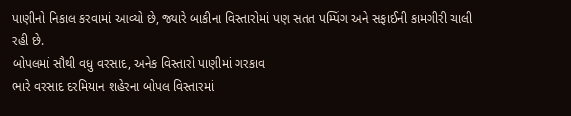પાણીનો નિકાલ કરવામાં આવ્યો છે, જ્યારે બાકીના વિસ્તારોમાં પણ સતત પમ્પિંગ અને સફાઈની કામગીરી ચાલી રહી છે.
બોપલમાં સૌથી વધુ વરસાદ, અનેક વિસ્તારો પાણીમાં ગરકાવ
ભારે વરસાદ દરમિયાન શહેરના બોપલ વિસ્તારમાં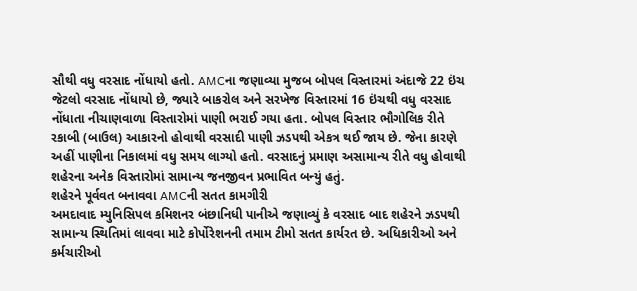સૌથી વધુ વરસાદ નોંધાયો હતો. AMCના જણાવ્યા મુજબ બોપલ વિસ્તારમાં અંદાજે 22 ઇંચ જેટલો વરસાદ નોંધાયો છે, જ્યારે બાકરોલ અને સરખેજ વિસ્તારમાં 16 ઇંચથી વધુ વરસાદ નોંધાતા નીચાણવાળા વિસ્તારોમાં પાણી ભરાઈ ગયા હતા. બોપલ વિસ્તાર ભૌગોલિક રીતે રકાબી (બાઉલ) આકારનો હોવાથી વરસાદી પાણી ઝડપથી એકત્ર થઈ જાય છે. જેના કારણે અહીં પાણીના નિકાલમાં વધુ સમય લાગ્યો હતો. વરસાદનું પ્રમાણ અસામાન્ય રીતે વધુ હોવાથી શહેરના અનેક વિસ્તારોમાં સામાન્ય જનજીવન પ્રભાવિત બન્યું હતું.
શહેરને પૂર્વવત બનાવવા AMCની સતત કામગીરી
અમદાવાદ મ્યુનિસિપલ કમિશનર બંછાનિધી પાનીએ જણાવ્યું કે વરસાદ બાદ શહેરને ઝડપથી સામાન્ય સ્થિતિમાં લાવવા માટે કોર્પોરેશનની તમામ ટીમો સતત કાર્યરત છે. અધિકારીઓ અને કર્મચારીઓ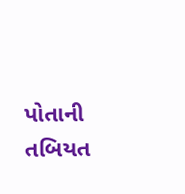પોતાની તબિયત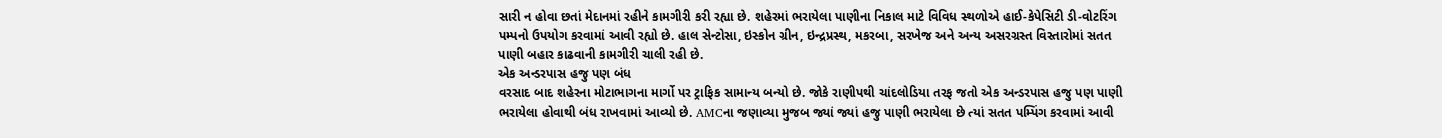સારી ન હોવા છતાં મેદાનમાં રહીને કામગીરી કરી રહ્યા છે. શહેરમાં ભરાયેલા પાણીના નિકાલ માટે વિવિધ સ્થળોએ હાઈ-કેપેસિટી ડી-વોટરિંગ પમ્પનો ઉપયોગ કરવામાં આવી રહ્યો છે. હાલ સેન્ટોસા, ઇસ્કોન ગ્રીન, ઇન્દ્રપ્રસ્થ, મકરબા, સરખેજ અને અન્ય અસરગ્રસ્ત વિસ્તારોમાં સતત પાણી બહાર કાઢવાની કામગીરી ચાલી રહી છે.
એક અન્ડરપાસ હજુ પણ બંધ
વરસાદ બાદ શહેરના મોટાભાગના માર્ગો પર ટ્રાફિક સામાન્ય બન્યો છે. જોકે રાણીપથી ચાંદલોડિયા તરફ જતો એક અન્ડરપાસ હજુ પણ પાણી ભરાયેલા હોવાથી બંધ રાખવામાં આવ્યો છે. AMCના જણાવ્યા મુજબ જ્યાં જ્યાં હજુ પાણી ભરાયેલા છે ત્યાં સતત પમ્પિંગ કરવામાં આવી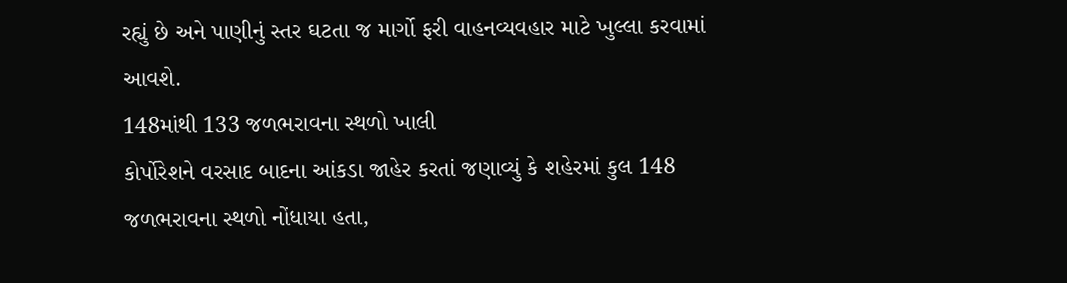રહ્યું છે અને પાણીનું સ્તર ઘટતા જ માર્ગો ફરી વાહનવ્યવહાર માટે ખુલ્લા કરવામાં આવશે.
148માંથી 133 જળભરાવના સ્થળો ખાલી
કોર્પોરેશને વરસાદ બાદના આંકડા જાહેર કરતાં જણાવ્યું કે શહેરમાં કુલ 148 જળભરાવના સ્થળો નોંધાયા હતા,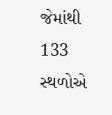જેમાંથી 133 સ્થળોએ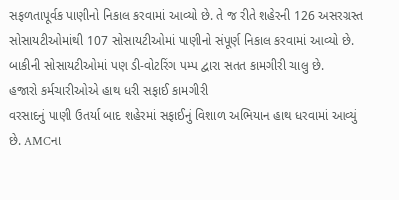સફળતાપૂર્વક પાણીનો નિકાલ કરવામાં આવ્યો છે. તે જ રીતે શહેરની 126 અસરગ્રસ્ત સોસાયટીઓમાંથી 107 સોસાયટીઓમાં પાણીનો સંપૂર્ણ નિકાલ કરવામાં આવ્યો છે. બાકીની સોસાયટીઓમાં પણ ડી-વોટરિંગ પમ્પ દ્વારા સતત કામગીરી ચાલુ છે.
હજારો કર્મચારીઓએ હાથ ધરી સફાઈ કામગીરી
વરસાદનું પાણી ઉતર્યા બાદ શહેરમાં સફાઈનું વિશાળ અભિયાન હાથ ધરવામાં આવ્યું છે. AMCના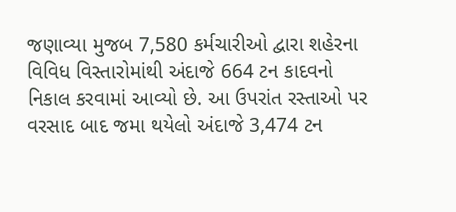જણાવ્યા મુજબ 7,580 કર્મચારીઓ દ્વારા શહેરના વિવિધ વિસ્તારોમાંથી અંદાજે 664 ટન કાદવનો નિકાલ કરવામાં આવ્યો છે. આ ઉપરાંત રસ્તાઓ પર વરસાદ બાદ જમા થયેલો અંદાજે 3,474 ટન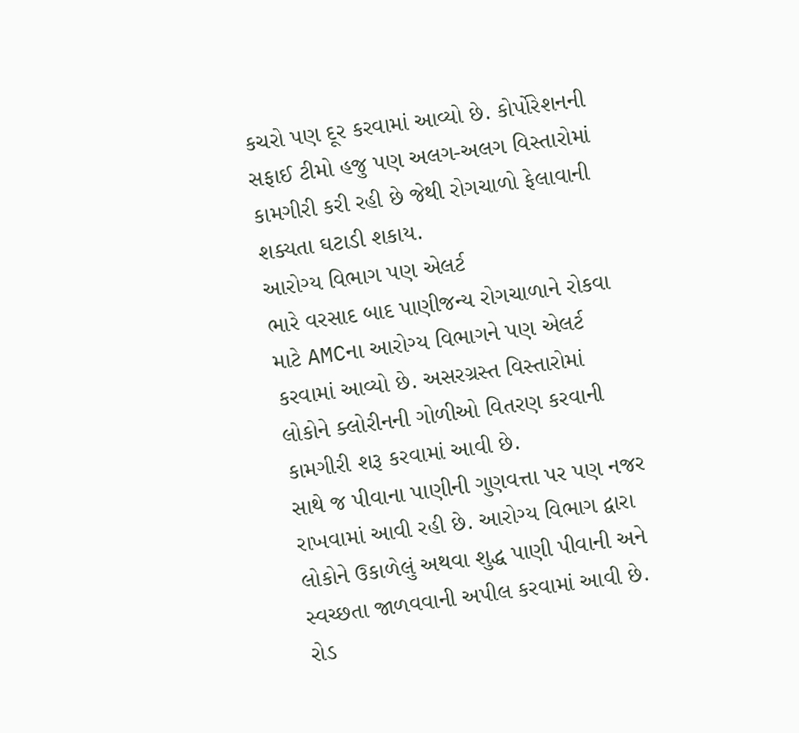કચરો પણ દૂર કરવામાં આવ્યો છે. કોર્પોરેશનની સફાઈ ટીમો હજુ પણ અલગ-અલગ વિસ્તારોમાં કામગીરી કરી રહી છે જેથી રોગચાળો ફેલાવાની શક્યતા ઘટાડી શકાય.
આરોગ્ય વિભાગ પણ એલર્ટ
ભારે વરસાદ બાદ પાણીજન્ય રોગચાળાને રોકવા માટે AMCના આરોગ્ય વિભાગને પણ એલર્ટ કરવામાં આવ્યો છે. અસરગ્રસ્ત વિસ્તારોમાં લોકોને ક્લોરીનની ગોળીઓ વિતરણ કરવાની કામગીરી શરૂ કરવામાં આવી છે.
સાથે જ પીવાના પાણીની ગુણવત્તા પર પણ નજર રાખવામાં આવી રહી છે. આરોગ્ય વિભાગ દ્વારા લોકોને ઉકાળેલું અથવા શુદ્ધ પાણી પીવાની અને સ્વચ્છતા જાળવવાની અપીલ કરવામાં આવી છે.
રોડ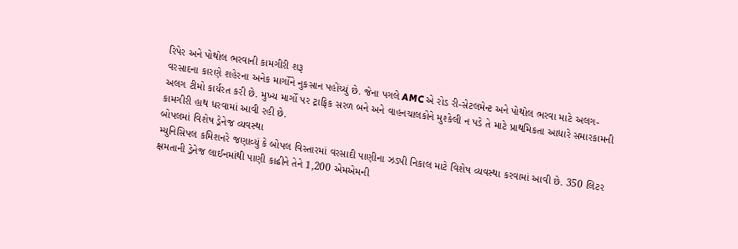રિપેર અને પોથોલ ભરવાની કામગીરી શરૂ
વરસાદના કારણે શહેરના અનેક માર્ગોને નુકસાન પહોંચ્યું છે. જેના પગલે AMCએ રોડ રી-સેટલમેન્ટ અને પોથોલ ભરવા માટે અલગ-અલગ ટીમો કાર્યરત કરી છે. મુખ્ય માર્ગો પર ટ્રાફિક સરળ બને અને વાહનચાલકોને મુશ્કેલી ન પડે તે માટે પ્રાથમિકતા આધારે સમારકામની કામગીરી હાથ ધરવામાં આવી રહી છે.
બોપલમાં વિશેષ ડ્રેનેજ વ્યવસ્થા
મ્યુનિસિપલ કમિશનરે જણાવ્યું કે બોપલ વિસ્તારમાં વરસાદી પાણીના ઝડપી નિકાલ માટે વિશેષ વ્યવસ્થા કરવામાં આવી છે. 350 લિટર ક્ષમતાની ડ્રેનેજ લાઈનમાંથી પાણી કાઢીને તેને 1,200 એમએમની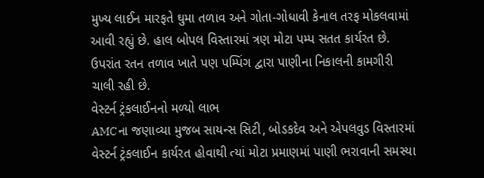મુખ્ય લાઈન મારફતે ઘુમા તળાવ અને ગોતા-ગોધાવી કેનાલ તરફ મોકલવામાં આવી રહ્યું છે. હાલ બોપલ વિસ્તારમાં ત્રણ મોટા પમ્પ સતત કાર્યરત છે. ઉપરાંત રતન તળાવ ખાતે પણ પમ્પિંગ દ્વારા પાણીના નિકાલની કામગીરી ચાલી રહી છે.
વેસ્ટર્ન ટ્રંકલાઈનનો મળ્યો લાભ
AMCના જણાવ્યા મુજબ સાયન્સ સિટી, બોડકદેવ અને એપલવુડ વિસ્તારમાં વેસ્ટર્ન ટ્રંકલાઈન કાર્યરત હોવાથી ત્યાં મોટા પ્રમાણમાં પાણી ભરાવાની સમસ્યા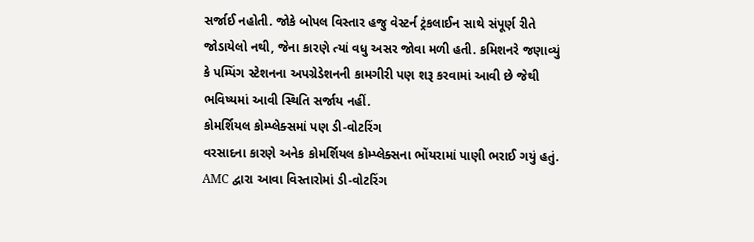સર્જાઈ નહોતી. જોકે બોપલ વિસ્તાર હજુ વેસ્ટર્ન ટ્રંકલાઈન સાથે સંપૂર્ણ રીતે જોડાયેલો નથી, જેના કારણે ત્યાં વધુ અસર જોવા મળી હતી. કમિશનરે જણાવ્યું કે પમ્પિંગ સ્ટેશનના અપગ્રેડેશનની કામગીરી પણ શરૂ કરવામાં આવી છે જેથી ભવિષ્યમાં આવી સ્થિતિ સર્જાય નહીં.
કોમર્શિયલ કોમ્પ્લેક્સમાં પણ ડી-વોટરિંગ
વરસાદના કારણે અનેક કોમર્શિયલ કોમ્પ્લેક્સના ભોંયરામાં પાણી ભરાઈ ગયું હતું. AMC દ્વારા આવા વિસ્તારોમાં ડી-વોટરિંગ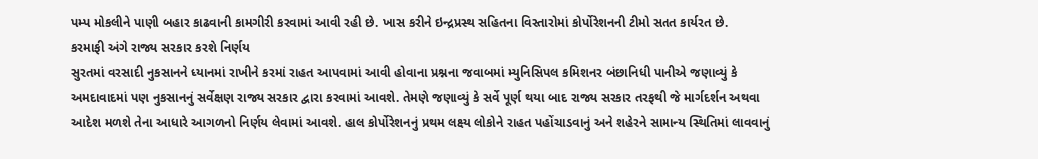પમ્પ મોકલીને પાણી બહાર કાઢવાની કામગીરી કરવામાં આવી રહી છે. ખાસ કરીને ઇન્દ્રપ્રસ્થ સહિતના વિસ્તારોમાં કોર્પોરેશનની ટીમો સતત કાર્યરત છે.
કરમાફી અંગે રાજ્ય સરકાર કરશે નિર્ણય
સુરતમાં વરસાદી નુકસાનને ધ્યાનમાં રાખીને કરમાં રાહત આપવામાં આવી હોવાના પ્રશ્નના જવાબમાં મ્યુનિસિપલ કમિશનર બંછાનિધી પાનીએ જણાવ્યું કે અમદાવાદમાં પણ નુકસાનનું સર્વેક્ષણ રાજ્ય સરકાર દ્વારા કરવામાં આવશે. તેમણે જણાવ્યું કે સર્વે પૂર્ણ થયા બાદ રાજ્ય સરકાર તરફથી જે માર્ગદર્શન અથવા આદેશ મળશે તેના આધારે આગળનો નિર્ણય લેવામાં આવશે. હાલ કોર્પોરેશનનું પ્રથમ લક્ષ્ય લોકોને રાહત પહોંચાડવાનું અને શહેરને સામાન્ય સ્થિતિમાં લાવવાનું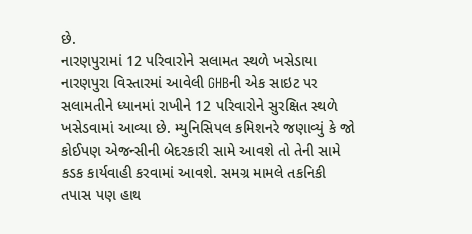છે.
નારણપુરામાં 12 પરિવારોને સલામત સ્થળે ખસેડાયા
નારણપુરા વિસ્તારમાં આવેલી GHBની એક સાઇટ પર સલામતીને ધ્યાનમાં રાખીને 12 પરિવારોને સુરક્ષિત સ્થળે ખસેડવામાં આવ્યા છે. મ્યુનિસિપલ કમિશનરે જણાવ્યું કે જો કોઈપણ એજન્સીની બેદરકારી સામે આવશે તો તેની સામે કડક કાર્યવાહી કરવામાં આવશે. સમગ્ર મામલે તકનિકી તપાસ પણ હાથ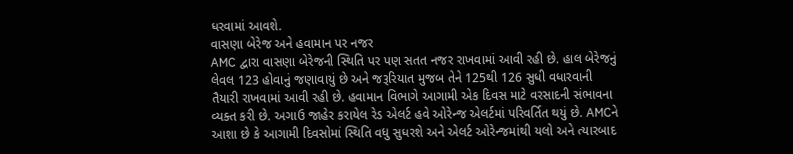ધરવામાં આવશે.
વાસણા બેરેજ અને હવામાન પર નજર
AMC દ્વારા વાસણા બેરેજની સ્થિતિ પર પણ સતત નજર રાખવામાં આવી રહી છે. હાલ બેરેજનું લેવલ 123 હોવાનું જણાવાયું છે અને જરૂરિયાત મુજબ તેને 125થી 126 સુધી વધારવાની તૈયારી રાખવામાં આવી રહી છે. હવામાન વિભાગે આગામી એક દિવસ માટે વરસાદની સંભાવના વ્યક્ત કરી છે. અગાઉ જાહેર કરાયેલ રેડ એલર્ટ હવે ઓરેન્જ એલર્ટમાં પરિવર્તિત થયું છે. AMCને આશા છે કે આગામી દિવસોમાં સ્થિતિ વધુ સુધરશે અને એલર્ટ ઓરેન્જમાંથી યલો અને ત્યારબાદ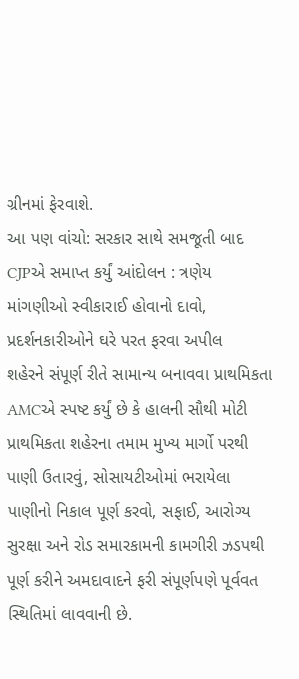ગ્રીનમાં ફેરવાશે.
આ પણ વાંચો: સરકાર સાથે સમજૂતી બાદ CJPએ સમાપ્ત કર્યું આંદોલન : ત્રણેય માંગણીઓ સ્વીકારાઈ હોવાનો દાવો, પ્રદર્શનકારીઓને ઘરે પરત ફરવા અપીલ
શહેરને સંપૂર્ણ રીતે સામાન્ય બનાવવા પ્રાથમિકતા
AMCએ સ્પષ્ટ કર્યું છે કે હાલની સૌથી મોટી પ્રાથમિકતા શહેરના તમામ મુખ્ય માર્ગો પરથી પાણી ઉતારવું, સોસાયટીઓમાં ભરાયેલા પાણીનો નિકાલ પૂર્ણ કરવો, સફાઈ, આરોગ્ય સુરક્ષા અને રોડ સમારકામની કામગીરી ઝડપથી પૂર્ણ કરીને અમદાવાદને ફરી સંપૂર્ણપણે પૂર્વવત સ્થિતિમાં લાવવાની છે.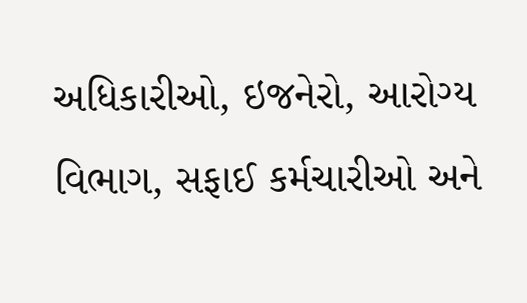અધિકારીઓ, ઇજનેરો, આરોગ્ય વિભાગ, સફાઈ કર્મચારીઓ અને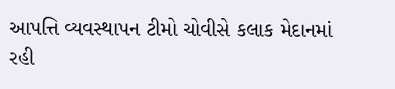આપત્તિ વ્યવસ્થાપન ટીમો ચોવીસે કલાક મેદાનમાં રહી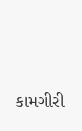કામગીરી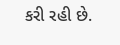કરી રહી છે.